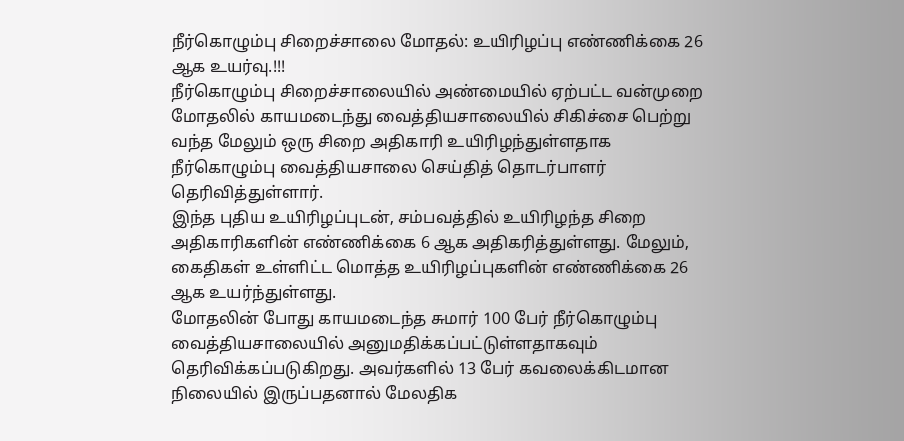நீர்கொழும்பு சிறைச்சாலை மோதல்: உயிரிழப்பு எண்ணிக்கை 26 ஆக உயர்வு.!!!
நீர்கொழும்பு சிறைச்சாலையில் அண்மையில் ஏற்பட்ட வன்முறை மோதலில் காயமடைந்து வைத்தியசாலையில் சிகிச்சை பெற்று வந்த மேலும் ஒரு சிறை அதிகாரி உயிரிழந்துள்ளதாக நீர்கொழும்பு வைத்தியசாலை செய்தித் தொடர்பாளர் தெரிவித்துள்ளார்.
இந்த புதிய உயிரிழப்புடன், சம்பவத்தில் உயிரிழந்த சிறை அதிகாரிகளின் எண்ணிக்கை 6 ஆக அதிகரித்துள்ளது. மேலும், கைதிகள் உள்ளிட்ட மொத்த உயிரிழப்புகளின் எண்ணிக்கை 26 ஆக உயர்ந்துள்ளது.
மோதலின் போது காயமடைந்த சுமார் 100 பேர் நீர்கொழும்பு வைத்தியசாலையில் அனுமதிக்கப்பட்டுள்ளதாகவும் தெரிவிக்கப்படுகிறது. அவர்களில் 13 பேர் கவலைக்கிடமான நிலையில் இருப்பதனால் மேலதிக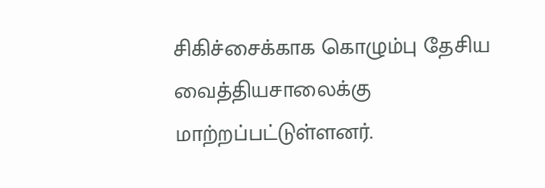சிகிச்சைக்காக கொழும்பு தேசிய வைத்தியசாலைக்கு மாற்றப்பட்டுள்ளனர்.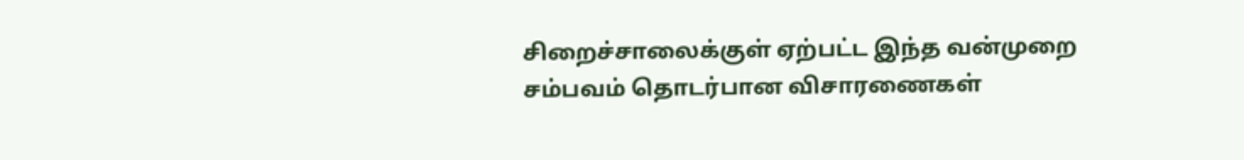சிறைச்சாலைக்குள் ஏற்பட்ட இந்த வன்முறை சம்பவம் தொடர்பான விசாரணைகள்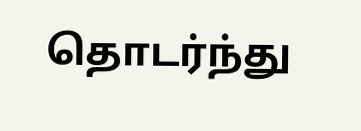தொடர்ந்து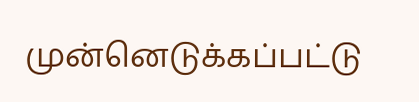முன்னெடுக்கப்பட்டு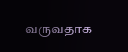வருவதாக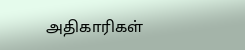அதிகாரிகள்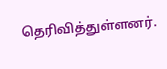தெரிவித்துள்ளனர்.